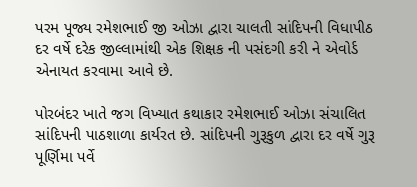પરમ પૂજ્ય રમેશભાઈ જી ઓઝા દ્વારા ચાલતી સાંદિપની વિધાપીઠ દર વર્ષે દરેક જીલ્લામાંથી એક શિક્ષક ની પસંદગી કરી ને એવોર્ડ એનાયત કરવામા આવે છે.

પોરબંદર ખાતે જગ વિખ્યાત કથાકાર રમેશભાઈ ઓઝા સંચાલિત સાંદિપની પાઠશાળા કાર્યરત છે. સાંદિપની ગુરૂકુળ દ્વારા દર વર્ષે ગુરૂ પૂર્ણિમા પર્વે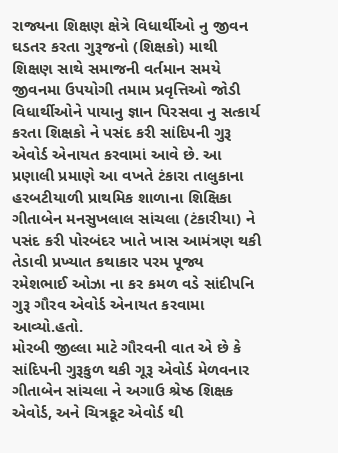રાજ્યના શિક્ષણ ક્ષેત્રે વિધાર્થીઓ નુ જીવન ઘડતર કરતા ગુરૂજનો (શિક્ષકો) માથી શિક્ષણ સાથે સમાજની વર્તમાન સમયે જીવનમા ઉપયોગી તમામ પ્રવૃત્તિઓ જોડી વિધાર્થીઓને પાયાનુ જ્ઞાન પિરસવા નુ સત્કાર્ય કરતા શિક્ષકો ને પસંદ કરી સાંદિપની ગુરૂ એવોર્ડ એનાયત કરવામાં આવે છે. આ પ્રણાલી પ્રમાણે આ વખતે ટંકારા તાલુકાના હરબટીયાળી પ્રાથમિક શાળાના શિક્ષિકા ગીતાબેન મનસુખલાલ સાંચલા (ટંકારીયા) ને પસંદ કરી પોરબંદર ખાતે ખાસ આમંત્રણ થકી તેડાવી પ્રખ્યાત કથાકાર પરમ પૂજ્ય રમેશભાઈ ઓઝા ના કર કમળ વડે સાંદીપનિ ગુરૂ ગૌરવ એવોર્ડ એનાયત કરવામા આવ્યો.હતો.
મોરબી જીલ્લા માટે ગૌરવની વાત એ છે કે સાંદિપની ગુરૂકુળ થકી ગૂરૂ એવોર્ડ મેળવનાર ગીતાબેન સાંચલા ને અગાઉ શ્રેષ્ઠ શિક્ષક એવોર્ડ, અને ચિત્રકૂટ એવોર્ડ થી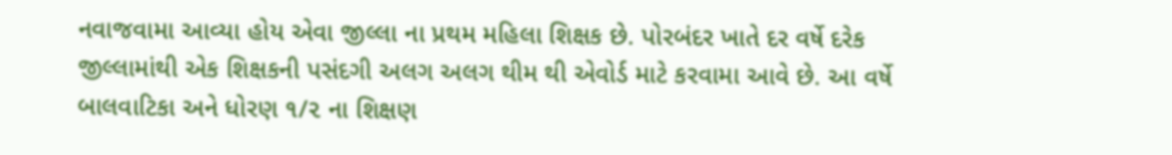નવાજવામા આવ્યા હોય એવા જીલ્લા ના પ્રથમ મહિલા શિક્ષક છે. પોરબંદર ખાતે દર વર્ષે દરેક જીલ્લામાંથી એક શિક્ષકની પસંદગી અલગ અલગ થીમ થી એવોર્ડ માટે કરવામા આવે છે. આ વર્ષે બાલવાટિકા અને ધોરણ ૧/૨ ના શિક્ષણ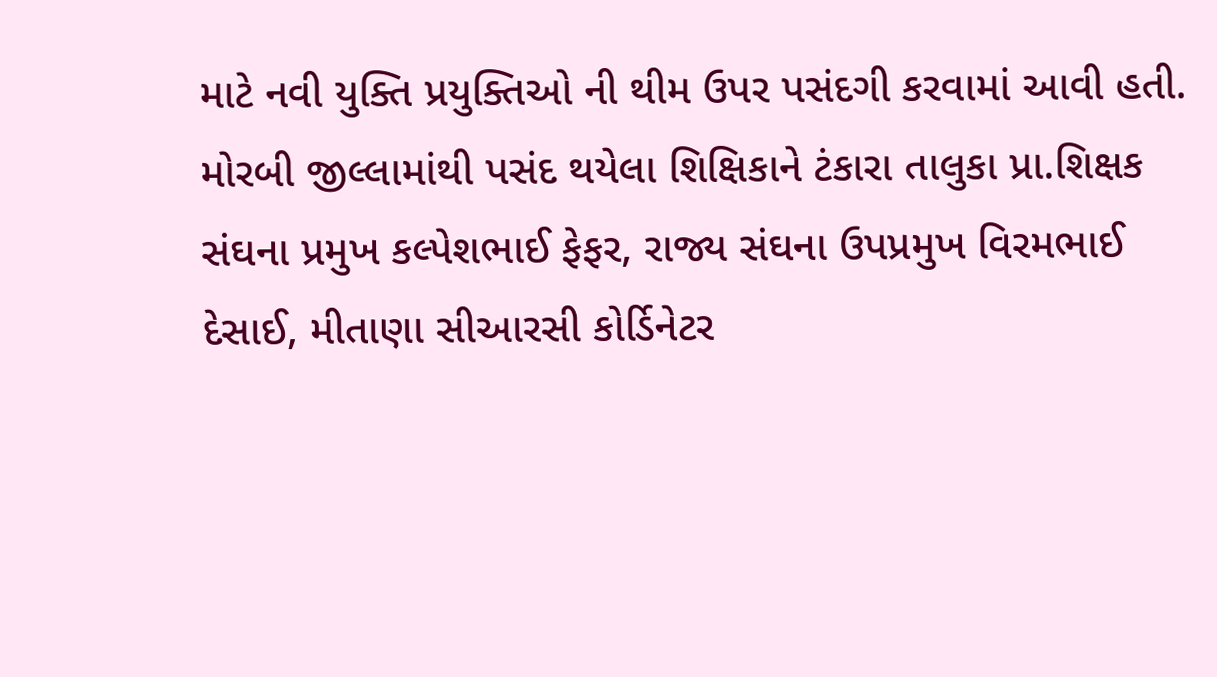માટે નવી યુક્તિ પ્રયુક્તિઓ ની થીમ ઉપર પસંદગી કરવામાં આવી હતી. મોરબી જીલ્લામાંથી પસંદ થયેલા શિક્ષિકાને ટંકારા તાલુકા પ્રા.શિક્ષક સંઘના પ્રમુખ કલ્પેશભાઈ ફેફર, રાજ્ય સંઘના ઉપપ્રમુખ વિરમભાઈ દેસાઈ, મીતાણા સીઆરસી કોર્ડિનેટર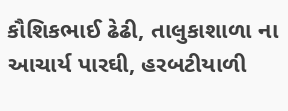કૌશિકભાઈ ઢેઢી, તાલુકાશાળા ના આચાર્ય પારઘી, હરબટીયાળી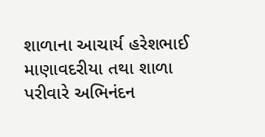શાળાના આચાર્ય હરેશભાઈ માણાવદરીયા તથા શાળા પરીવારે અભિનંદન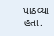પાઠવ્યા હતા.